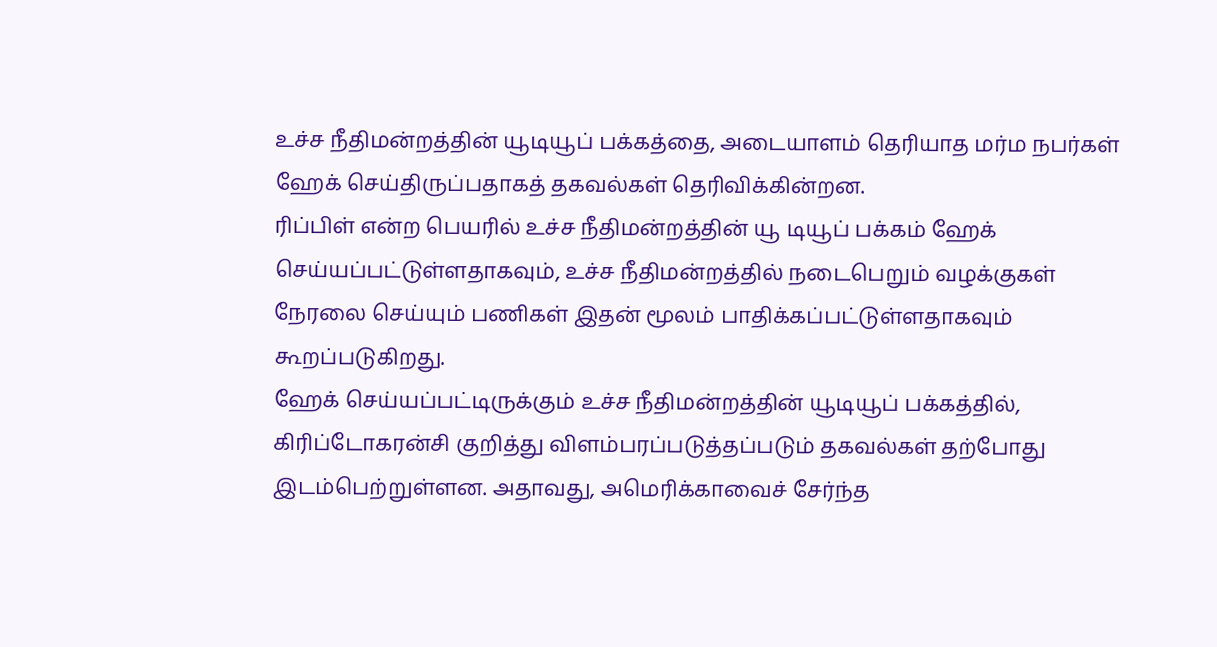உச்ச நீதிமன்றத்தின் யூடியூப் பக்கத்தை, அடையாளம் தெரியாத மர்ம நபர்கள் ஹேக் செய்திருப்பதாகத் தகவல்கள் தெரிவிக்கின்றன.
ரிப்பிள் என்ற பெயரில் உச்ச நீதிமன்றத்தின் யூ டியூப் பக்கம் ஹேக் செய்யப்பட்டுள்ளதாகவும், உச்ச நீதிமன்றத்தில் நடைபெறும் வழக்குகள் நேரலை செய்யும் பணிகள் இதன் மூலம் பாதிக்கப்பட்டுள்ளதாகவும் கூறப்படுகிறது.
ஹேக் செய்யப்பட்டிருக்கும் உச்ச நீதிமன்றத்தின் யூடியூப் பக்கத்தில், கிரிப்டோகரன்சி குறித்து விளம்பரப்படுத்தப்படும் தகவல்கள் தற்போது இடம்பெற்றுள்ளன. அதாவது, அமெரிக்காவைச் சேர்ந்த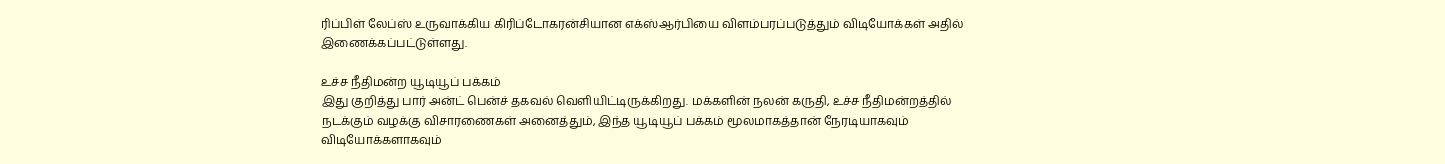ரிப்பிள் லேப்ஸ் உருவாக்கிய கிரிப்டோகரன்சியான எக்ஸ்ஆர்பியை விளம்பரப்படுத்தும் விடியோக்கள் அதில் இணைக்கப்பட்டுள்ளது.

உச்ச நீதிமன்ற யூடியூப் பக்கம்
இது குறித்து பார் அன்ட் பென்ச் தகவல் வெளியிட்டிருக்கிறது. மக்களின் நலன் கருதி, உச்ச நீதிமன்றத்தில் நடக்கும் வழக்கு விசாரணைகள் அனைத்தும், இந்த யூடியூப் பக்கம் மூலமாகத்தான் நேரடியாகவும் விடியோக்களாகவும்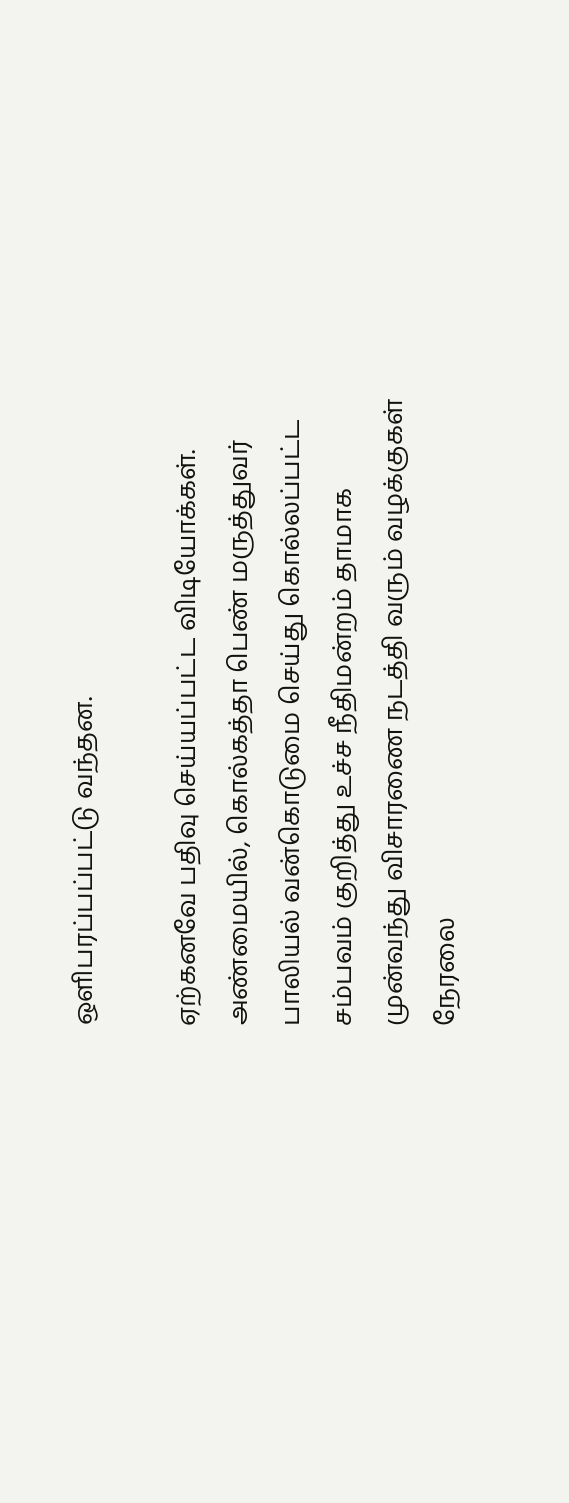ஒளிபரப்பப்பட்டு வந்தன.

ஏற்கனவே பதிவு செய்யப்பட்ட விடியோக்கள்.
அண்மையில், கொல்கத்தா பெண் மருத்துவர் பாலியல் வன்கொடுமை செய்து கொல்லப்பட்ட சம்பவம் குறித்து உச்ச நீதிமன்றம் தாமாக முன்வந்து விசாரணை நடத்தி வரும் வழக்குகள் நேரலை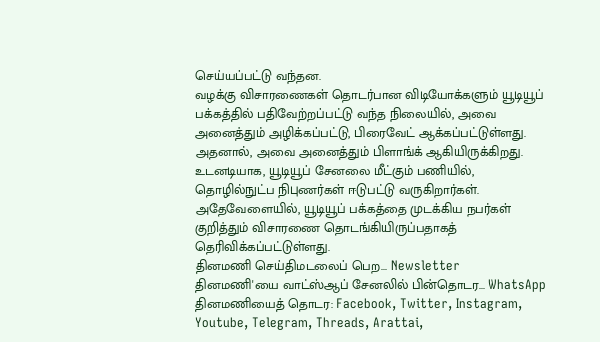செய்யப்பட்டு வந்தன.
வழக்கு விசாரணைகள் தொடர்பான விடியோக்களும் யூடியூப் பக்கத்தில் பதிவேற்றப்பட்டு வந்த நிலையில், அவை அனைத்தும் அழிக்கப்பட்டு, பிரைவேட் ஆக்கப்பட்டுள்ளது. அதனால், அவை அனைத்தும் பிளாங்க் ஆகியிருக்கிறது.
உடனடியாக, யூடியூப் சேனலை மீட்கும் பணியில், தொழில்நுட்ப நிபுணர்கள் ஈடுபட்டு வருகிறார்கள். அதேவேளையில், யூடியூப் பக்கத்தை முடக்கிய நபர்கள் குறித்தும் விசாரணை தொடங்கியிருப்பதாகத் தெரிவிக்கப்பட்டுள்ளது.
தினமணி செய்திமடலைப் பெற... Newsletter
தினமணி'யை வாட்ஸ்ஆப் சேனலில் பின்தொடர... WhatsApp
தினமணியைத் தொடர: Facebook, Twitter, Instagram, Youtube, Telegram, Threads, Arattai,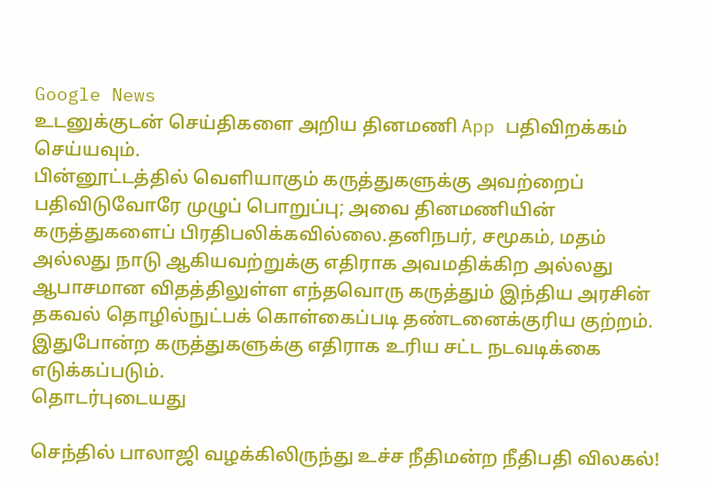Google News
உடனுக்குடன் செய்திகளை அறிய தினமணி App பதிவிறக்கம் செய்யவும்.
பின்னூட்டத்தில் வெளியாகும் கருத்துகளுக்கு அவற்றைப் பதிவிடுவோரே முழுப் பொறுப்பு; அவை தினமணியின் கருத்துகளைப் பிரதிபலிக்கவில்லை.தனிநபர், சமூகம், மதம் அல்லது நாடு ஆகியவற்றுக்கு எதிராக அவமதிக்கிற அல்லது ஆபாசமான விதத்திலுள்ள எந்தவொரு கருத்தும் இந்திய அரசின் தகவல் தொழில்நுட்பக் கொள்கைப்படி தண்டனைக்குரிய குற்றம். இதுபோன்ற கருத்துகளுக்கு எதிராக உரிய சட்ட நடவடிக்கை எடுக்கப்படும்.
தொடர்புடையது

செந்தில் பாலாஜி வழக்கிலிருந்து உச்ச நீதிமன்ற நீதிபதி விலகல்!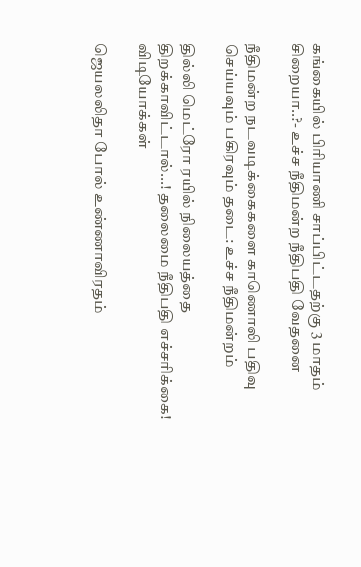கங்கையில் பிரியாணி சாப்பிட்டதற்கு 3 மாதம் சிறையா..?- உச்ச நீதிமன்ற நீதிபதி வேதனை

நீதிமன்ற நடவடிக்கைகளை காணொலி பதிவு செய்யவும் பகிரவும் தடை: உச்ச நீதிமன்றம்

தில்லி மெட்ரோ ரயில் நிலையத்தை திறக்காவிட்டால்...! தலைமை நீதிபதி எச்சரிக்கை!
விடியோக்கள்

ஜெயலலிதா போல் உண்ணாவிரதம்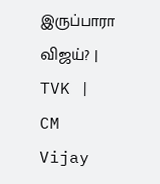இருப்பாரா விஜய்? | TVK | CM Vijay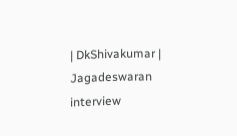| DkShivakumar | Jagadeswaran interview